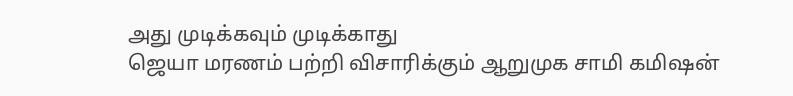அது முடிக்கவும் முடிக்காது
ஜெயா மரணம் பற்றி விசாரிக்கும் ஆறுமுக சாமி கமிஷன்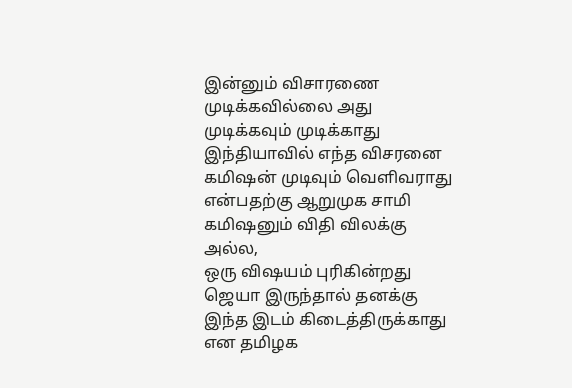இன்னும் விசாரணை முடிக்கவில்லை அது முடிக்கவும் முடிக்காது
இந்தியாவில் எந்த விசரனை கமிஷன் முடிவும் வெளிவராது என்பதற்கு ஆறுமுக சாமி கமிஷனும் விதி விலக்கு அல்ல,
ஒரு விஷயம் புரிகின்றது
ஜெயா இருந்தால் தனக்கு இந்த இடம் கிடைத்திருக்காது என தமிழக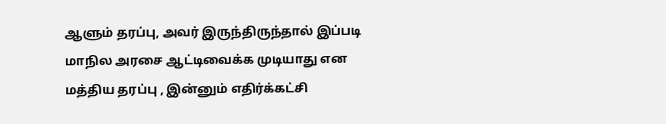ஆளும் தரப்பு, அவர் இருந்திருந்தால் இப்படி மாநில அரசை ஆட்டிவைக்க முடியாது என மத்திய தரப்பு , இன்னும் எதிர்க்கட்சி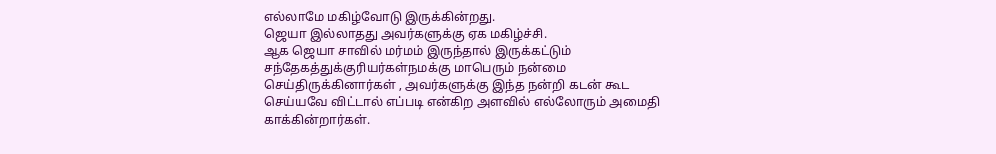எல்லாமே மகிழ்வோடு இருக்கின்றது.
ஜெயா இல்லாதது அவர்களுக்கு ஏக மகிழ்ச்சி.
ஆக ஜெயா சாவில் மர்மம் இருந்தால் இருக்கட்டும் சந்தேகத்துக்குரியர்கள்நமக்கு மாபெரும் நன்மை செய்திருக்கினார்கள் , அவர்களுக்கு இந்த நன்றி கடன் கூட செய்யவே விட்டால் எப்படி என்கிற அளவில் எல்லோரும் அமைதி காக்கின்றார்கள்.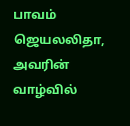பாவம் ஜெயலலிதா, அவரின் வாழ்வில்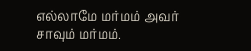எல்லாமே மர்மம் அவர் சாவும் மர்மம்.